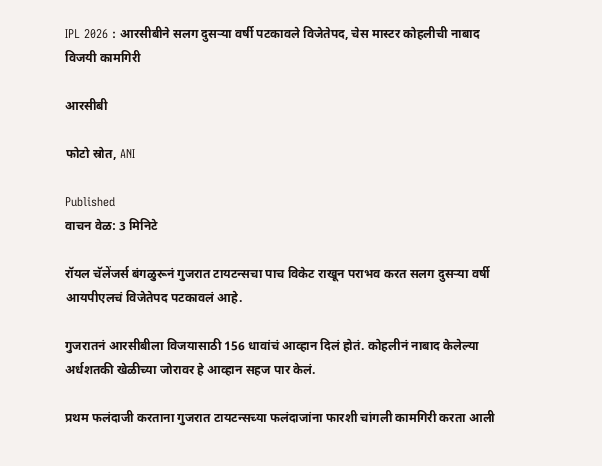IPL 2026 : आरसीबीने सलग दुसऱ्या वर्षी पटकावले विजेतेपद, चेस मास्टर कोहलीची नाबाद विजयी कामगिरी

आरसीबी

फोटो स्रोत, ANI

Published
वाचन वेळ: 3 मिनिटे

रॉयल चॅलेंजर्स बंगळुरूनं गुजरात टायटन्सचा पाच विकेट राखून पराभव करत सलग दुसऱ्या वर्षी आयपीएलचं विजेतेपद पटकावलं आहे.

गुजरातनं आरसीबीला विजयासाठी 156 धावांचं आव्हान दिलं होतं. कोहलीनं नाबाद केलेल्या अर्धशतकी खेळीच्या जोरावर हे आव्हान सहज पार केलं.

प्रथम फलंदाजी करताना गुजरात टायटन्सच्या फलंदाजांना फारशी चांगली कामगिरी करता आली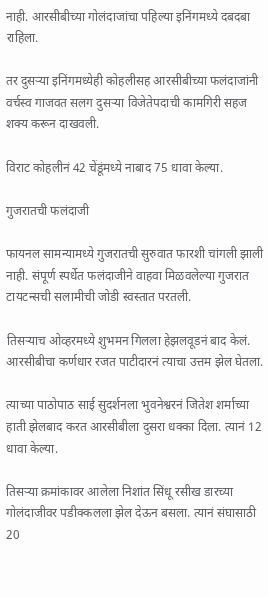नाही. आरसीबीच्या गोलंदाजांचा पहिल्या इनिंगमध्ये दबदबा राहिला.

तर दुसऱ्या इनिंगमध्येही कोहलीसह आरसीबीच्या फलंदाजांनी वर्चस्व गाजवत सलग दुसऱ्या विजेतेपदाची कामगिरी सहज शक्य करून दाखवली.

विराट कोहलीनं 42 चेंडूंमध्ये नाबाद 75 धावा केल्या.

गुजरातची फलंदाजी

फायनल सामन्यामध्ये गुजरातची सुरुवात फारशी चांगली झाली नाही. संपूर्ण स्पर्धेत फलंदाजीने वाहवा मिळवलेल्या गुजरात टायटन्सची सलामीची जोडी स्वस्तात परतली.

तिसऱ्याच ओव्हरमध्ये शुभमन गिलला हेझलवूडनं बाद केलं. आरसीबीचा कर्णधार रजत पाटीदारनं त्याचा उत्तम झेल घेतला.

त्याच्या पाठोपाठ साई सुदर्शनला भुवनेश्वरनं जितेश शर्माच्या हाती झेलबाद करत आरसीबीला दुसरा धक्का दिला. त्यानं 12 धावा केल्या.

तिसऱ्या क्रमांकावर आलेला निशांत सिंधू रसीख डारच्या गोलंदाजीवर पडीक्कलला झेल देऊन बसला. त्यानं संघासाठी 20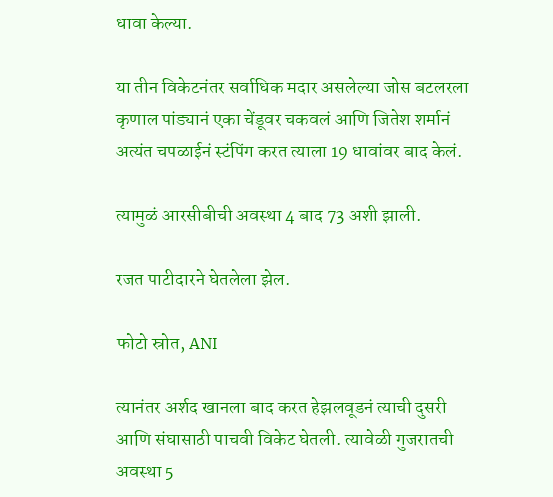धावा केल्या.

या तीन विकेटनंतर सर्वाधिक मदार असलेल्या जोस बटलरला कृणाल पांड्यानं एका चेंडूवर चकवलं आणि जितेश शर्मानं अत्यंत चपळाईनं स्टंपिंग करत त्याला 19 धावांवर बाद केलं.

त्यामुळं आरसीबीची अवस्था 4 बाद 73 अशी झाली.

रजत पाटीदारने घेतलेला झेल.

फोटो स्रोत, ANI

त्यानंतर अर्शद खानला बाद करत हेझलवूडनं त्याची दुसरी आणि संघासाठी पाचवी विकेट घेतली. त्यावेळी गुजरातची अवस्था 5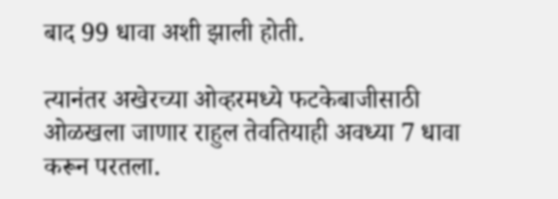बाद 99 धावा अशी झाली होती.

त्यानंतर अखेरच्या ओव्हरमध्ये फटकेबाजीसाठी ओळखला जाणार राहुल तेवतियाही अवध्या 7 धावा करून परतला.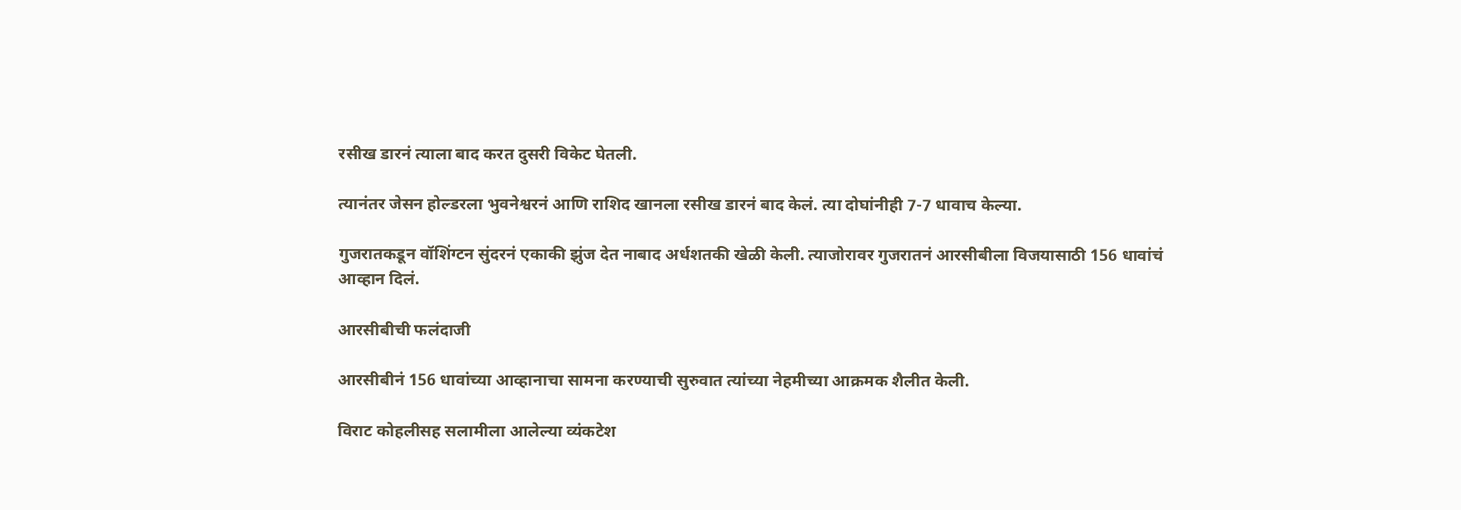रसीख डारनं त्याला बाद करत दुसरी विकेट घेतली.

त्यानंतर जेसन होल्डरला भुवनेश्वरनं आणि राशिद खानला रसीख डारनं बाद केलं. त्या दोघांनीही 7-7 धावाच केल्या.

गुजरातकडून वॉशिंग्टन सुंदरनं एकाकी झुंज देत नाबाद अर्धशतकी खेळी केली. त्याजोरावर गुजरातनं आरसीबीला विजयासाठी 156 धावांचं आव्हान दिलं.

आरसीबीची फलंदाजी

आरसीबीनं 156 धावांच्या आव्हानाचा सामना करण्याची सुरुवात त्यांच्या नेहमीच्या आक्रमक शैलीत केली.

विराट कोहलीसह सलामीला आलेल्या व्यंकटेश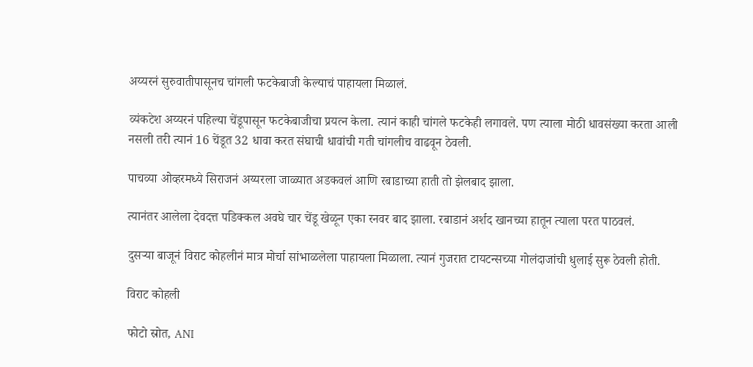अय्यरनं सुरुवातीपासूनच चांगली फटकेबाजी केल्याचं पाहायला मिळालं.

व्यंकटेश अय्यरनं पहिल्या चेंडूपासून फटकेबाजीचा प्रयत्न केला. त्यानं काही चांगले फटकेही लगावले. पण त्याला मोठी धावसंख्या करता आली नसली तरी त्यानं 16 चेंडूत 32 धावा करत संघाची धावांची गती चांगलीच वाढवून ठेवली.

पाचव्या ओव्हरमध्ये सिराजनं अय्यरला जाळ्यात अडकवलं आणि रबाडाच्या हाती तो झेलबाद झाला.

त्यानंतर आलेला देवदत्त पडिक्कल अवघे चार चेंडू खेळून एका रनवर बाद झाला. रबाडानं अर्शद खानच्या हातून त्याला परत पाठवलं.

दुसऱ्या बाजूनं विराट कोहलीनं मात्र मोर्चा सांभाळलेला पाहायला मिळाला. त्यानं गुजरात टायटन्सच्या गोलंदाजांची धुलाई सुरू ठेवली होती.

विराट कोहली

फोटो स्रोत, ANI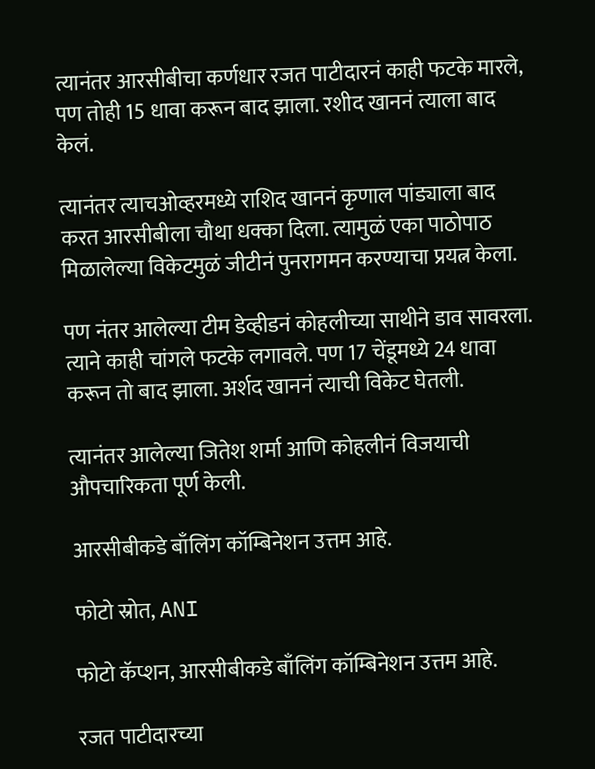त्यानंतर आरसीबीचा कर्णधार रजत पाटीदारनं काही फटके मारले, पण तोही 15 धावा करून बाद झाला. रशीद खाननं त्याला बाद केलं.

त्यानंतर त्याचओव्हरमध्ये राशिद खाननं कृणाल पांड्याला बाद करत आरसीबीला चौथा धक्का दिला. त्यामुळं एका पाठोपाठ मिळालेल्या विकेटमुळं जीटीनं पुनरागमन करण्याचा प्रयत्न केला.

पण नंतर आलेल्या टीम डेव्हीडनं कोहलीच्या साथीने डाव सावरला. त्याने काही चांगले फटके लगावले. पण 17 चेंडूमध्ये 24 धावा करून तो बाद झाला. अर्शद खाननं त्याची विकेट घेतली.

त्यानंतर आलेल्या जितेश शर्मा आणि कोहलीनं विजयाची औपचारिकता पूर्ण केली.

आरसीबीकडे बाँलिंग कॉम्बिनेशन उत्तम आहे.

फोटो स्रोत, ANI

फोटो कॅप्शन, आरसीबीकडे बाँलिंग कॉम्बिनेशन उत्तम आहे.

रजत पाटीदारच्या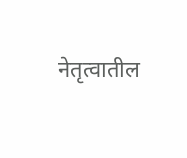नेतृत्वातील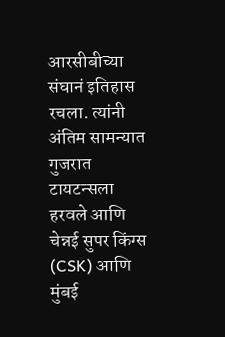आरसीबीच्या संघानं इतिहास रचला. त्यांनी अंतिम सामन्यात गुजरात टायटन्सला हरवले आणि चेन्नई सुपर किंग्स (CSK) आणि मुंबई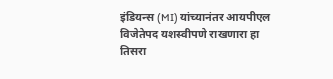इंडियन्स (MI) यांच्यानंतर आयपीएल विजेतेपद यशस्वीपणे राखणारा हा तिसरा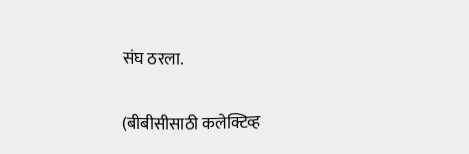संघ ठरला.

(बीबीसीसाठी कलेक्टिव्ह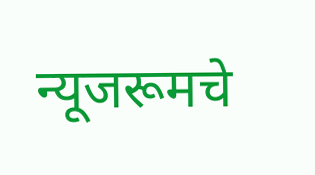न्यूजरूमचे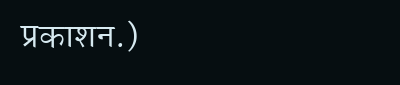प्रकाशन.)